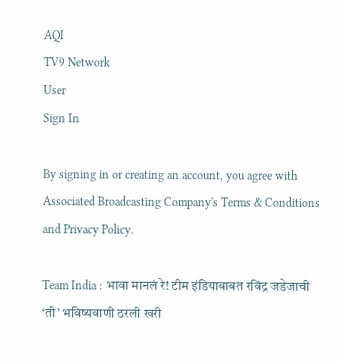AQI
TV9 Network
User
Sign In

By signing in or creating an account, you agree with Associated Broadcasting Company's Terms & Conditions and Privacy Policy.

Team India : भावा मानलं रे! टीम इंडियाबाबत रविंद्र जडेजाची ‘ती’ भविष्यवाणी ठरली खरी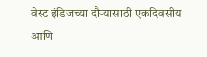वेस्ट इंडिजच्या दौऱ्यासाठी एकदिवसीय आणि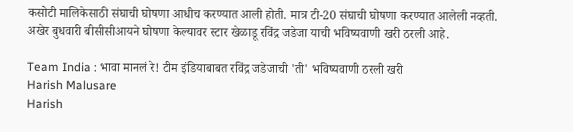कसोटी मालिकेसाठी संघाची घोषणा आधीच करण्यात आली होती. मात्र टी-20 संघाची घोषणा करण्यात आलेली नव्हती. अखेर बुधवारी बीसीसीआयने घोषणा केल्यावर स्टार खेळाडू रविंद्र जडेजा याची भविष्यवाणी खरी ठरली आहे.

Team India : भावा मानलं रे! टीम इंडियाबाबत रविंद्र जडेजाची 'ती' भविष्यवाणी ठरली खरी
Harish Malusare
Harish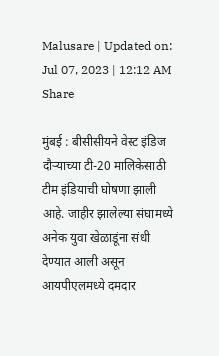Malusare | Updated on: Jul 07, 2023 | 12:12 AM
Share

मुंबई : बीसीसीयने वेस्ट इंडिज दौऱ्याच्या टी-20 मालिकेसाठी टीम इंडियाची घोषणा झाली आहे. जाहीर झालेल्या संघामध्ये अनेक युवा खेळाडूंना संधी देण्यात आली असून आयपीएलमध्ये दमदार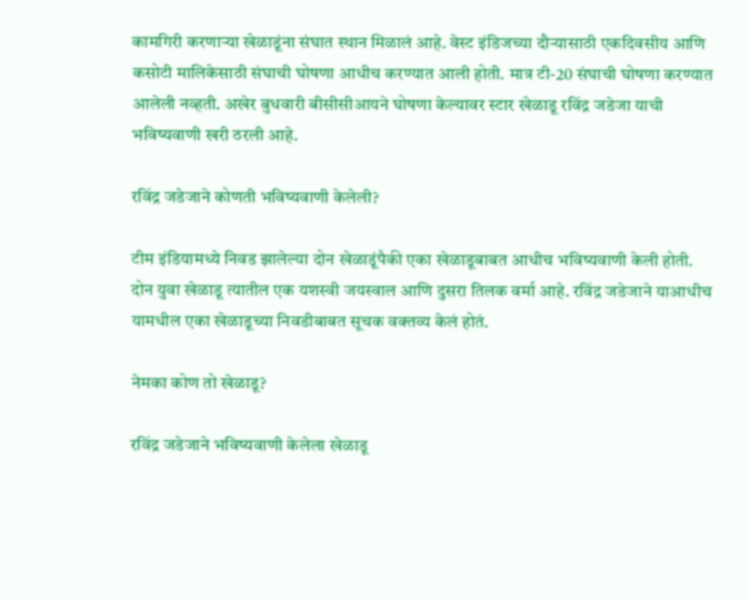कामगिरी करणाऱ्या खेळाडूंना संघात स्थान मिळालं आहे. वेस्ट इंडिजच्या दौऱ्यासाठी एकदिवसीय आणि कसोटी मालिकेसाठी संघाची घोषणा आधीच करण्यात आली होती. मात्र टी-20 संघाची घोषणा करण्यात आलेली नव्हती. अखेर बुधवारी बीसीसीआयने घोषणा केल्यावर स्टार खेळाडू रविंद्र जडेजा याची भविष्यवाणी खरी ठरली आहे.

रविंद्र जडेजाने कोणती भविष्यवाणी केलेली?

टीम इंडियामध्ये निवड झालेल्या दोन खेळाडूंपैकी एका खेळाडूबाबत आधीच भविष्यवाणी केली होती. दोन युवा खेळाडू त्यातील एक यशस्वी जयस्वाल आणि दुसरा तिलक वर्मा आहे. रविंद्र जडेजाने याआधीच यामधील एका खेळाडूच्या निवडीबाबत सूचक वक्तव्य केलं होतं.

नेमका कोण तो खेळाडू?

रविंद्र जडेजाने भविष्यवाणी केलेला खेळाडू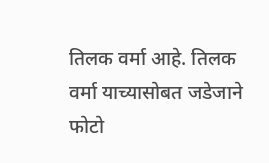तिलक वर्मा आहे. तिलक वर्मा याच्यासोबत जडेजाने फोटो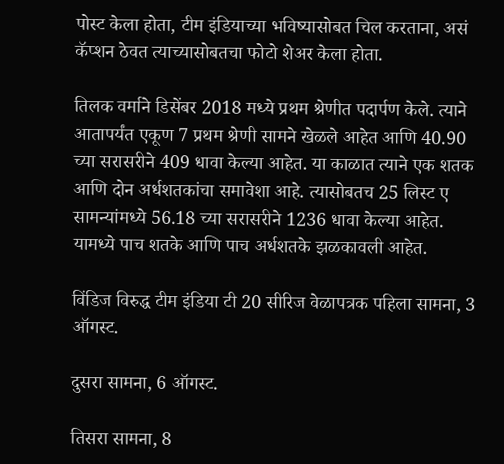पोस्ट केला होता, टीम इंडियाच्या भविष्यासोबत चिल करताना, असं कॅप्शन ठेवत त्याच्यासोबतचा फोटो शेअर केला होता.

तिलक वर्माने डिसेंबर 2018 मध्ये प्रथम श्रेणीत पदार्पण केले. त्याने आतापर्यंत एकूण 7 प्रथम श्रेणी सामने खेळले आहेत आणि 40.90 च्या सरासरीने 409 धावा केल्या आहेत. या काळात त्याने एक शतक आणि दोन अर्धशतकांचा समावेशा आहे. त्यासोबतच 25 लिस्ट ए सामन्यांमध्ये 56.18 च्या सरासरीने 1236 धावा केल्या आहेत. यामध्ये पाच शतके आणि पाच अर्धशतके झळकावली आहेत.

विंडिज विरुद्ध टीम इंडिया टी 20 सीरिज वेळापत्रक पहिला सामना, 3 ऑगस्ट.

दुसरा सामना, 6 ऑगस्ट.

तिसरा सामना, 8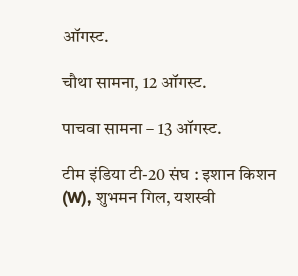ऑगस्ट.

चौथा सामना, 12 ऑगस्ट.

पाचवा सामना – 13 ऑगस्ट.

टीम इंडिया टी-20 संघ : इशान किशन (W), शुभमन गिल, यशस्वी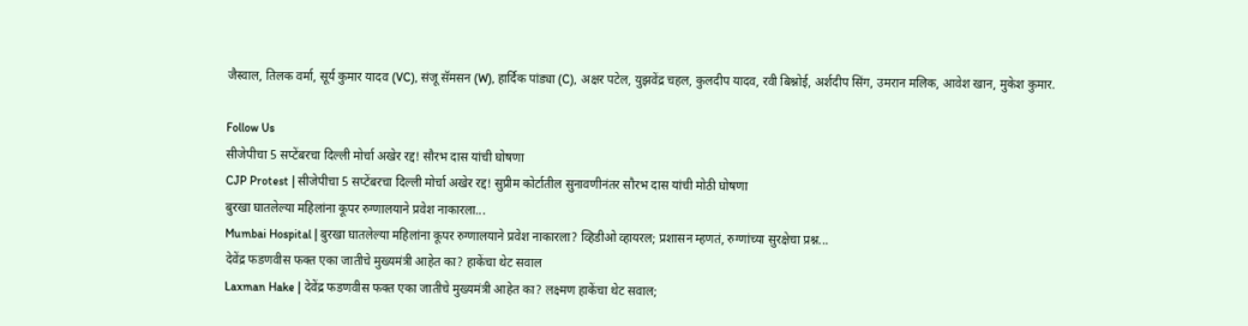जैस्वाल, तिलक वर्मा, सूर्य कुमार यादव (VC), संजू सॅमसन (W), हार्दिक पांड्या (C), अक्षर पटेल, युझवेंद्र चहल, कुलदीप यादव, रवी बिश्नोई, अर्शदीप सिंग, उमरान मलिक, आवेश खान, मुकेश कुमार.

Follow Us
सीजेपीचा 5 सप्टेंबरचा दिल्ली मोर्चा अखेर रद्द! सौरभ दास यांची घोषणा
CJP Protest | सीजेपीचा 5 सप्टेंबरचा दिल्ली मोर्चा अखेर रद्द! सुप्रीम कोर्टातील सुनावणीनंतर सौरभ दास यांची मोठी घोषणा
बुरखा घातलेल्या महिलांना कूपर रुग्णालयाने प्रवेश नाकारला...
Mumbai Hospital | बुरखा घातलेल्या महिलांना कूपर रुग्णालयाने प्रवेश नाकारला? व्हिडीओ व्हायरल; प्रशासन म्हणतं, रुग्णांच्या सुरक्षेचा प्रश्न...
देवेंद्र फडणवीस फक्त एका जातीचे मुख्यमंत्री आहेत का? हाकेंचा थेट सवाल
Laxman Hake | देवेंद्र फडणवीस फक्त एका जातीचे मुख्यमंत्री आहेत का? लक्ष्मण हाकेंचा थेट सवाल;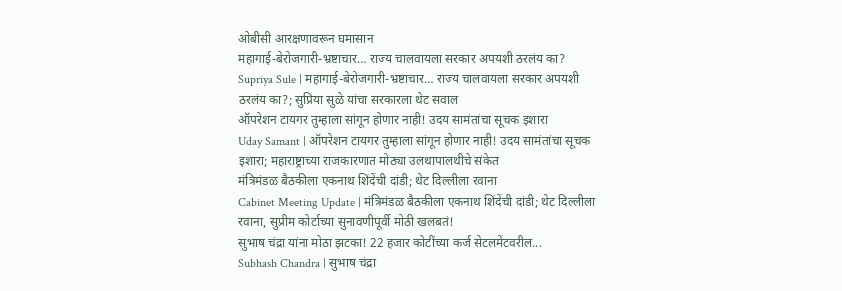ओबीसी आरक्षणावरून घमासान
महागाई-बेरोजगारी-भ्रष्टाचार… राज्य चालवायला सरकार अपयशी ठरलंय का?
Supriya Sule | महागाई-बेरोजगारी-भ्रष्टाचार… राज्य चालवायला सरकार अपयशी ठरलंय का?; सुप्रिया सुळे यांचा सरकारला थेट सवाल
ऑपरेशन टायगर तुम्हाला सांगून होणार नाही! उदय सामंतांचा सूचक इशारा
Uday Samant | ऑपरेशन टायगर तुम्हाला सांगून होणार नाही! उदय सामंतांचा सूचक इशारा; महाराष्ट्राच्या राजकारणात मोठ्या उलथापालथीचे संकेत
मंत्रिमंडळ बैठकीला एकनाथ शिंदेंची दांडी; थेट दिल्लीला रवाना
Cabinet Meeting Update | मंत्रिमंडळ बैठकीला एकनाथ शिंदेंची दांडी; थेट दिल्लीला रवाना, सुप्रीम कोर्टाच्या सुनावणीपूर्वी मोठी खलबतं!
सुभाष चंद्रा यांना मोठा झटका! 22 हजार कोटींच्या कर्ज सेटलमेंटवरील...
Subhash Chandra | सुभाष चंद्रा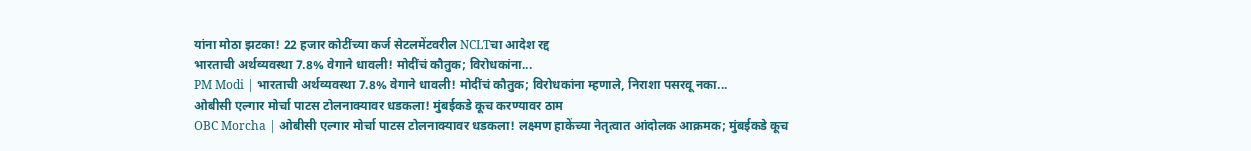यांना मोठा झटका! 22 हजार कोटींच्या कर्ज सेटलमेंटवरील NCLTचा आदेश रद्द
भारताची अर्थव्यवस्था 7.8% वेगाने धावली! मोदींचं कौतुक; विरोधकांना...
PM Modi | भारताची अर्थव्यवस्था 7.8% वेगाने धावली! मोदींचं कौतुक; विरोधकांना म्हणाले, निराशा पसरवू नका...
ओबीसी एल्गार मोर्चा पाटस टोलनाक्यावर धडकला! मुंबईकडे कूच करण्यावर ठाम
OBC Morcha | ओबीसी एल्गार मोर्चा पाटस टोलनाक्यावर धडकला! लक्ष्मण हाकेंच्या नेतृत्वात आंदोलक आक्रमक; मुंबईकडे कूच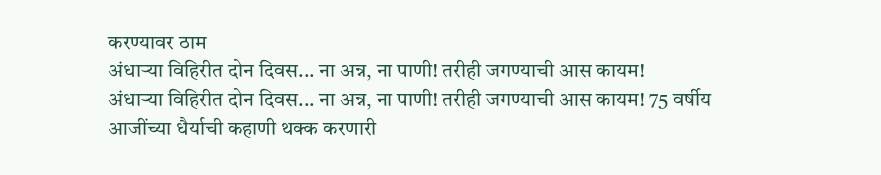करण्यावर ठाम
अंधाऱ्या विहिरीत दोन दिवस... ना अन्न, ना पाणी! तरीही जगण्याची आस कायम!
अंधाऱ्या विहिरीत दोन दिवस... ना अन्न, ना पाणी! तरीही जगण्याची आस कायम! 75 वर्षीय आजींच्या धैर्याची कहाणी थक्क करणारी